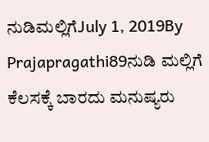ನುಡಿಮಲ್ಲಿಗೆJuly 1, 2019By Prajapragathi89ನುಡಿ ಮಲ್ಲಿಗೆ ಕೆಲಸಕ್ಕೆ ಬಾರದು ಮನುಷ್ಯರು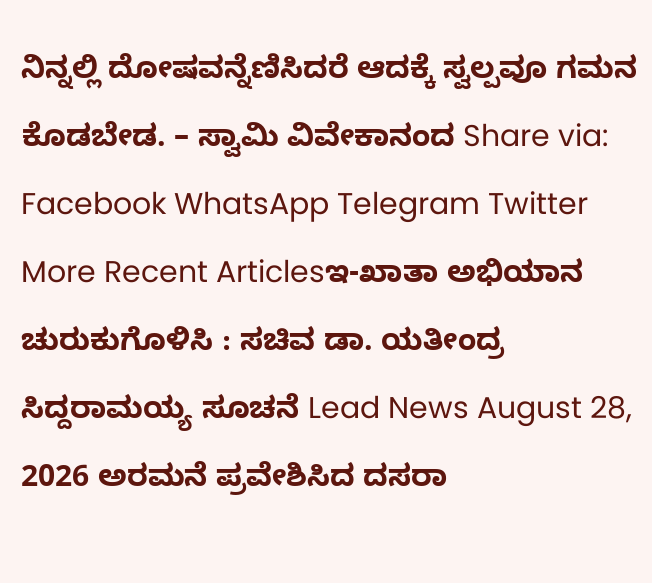ನಿನ್ನಲ್ಲಿ ದೋಷವನ್ನೆಣಿಸಿದರೆ ಆದಕ್ಕೆ ಸ್ವಲ್ಪವೂ ಗಮನ ಕೊಡಬೇಡ. – ಸ್ವಾಮಿ ವಿವೇಕಾನಂದ Share via: Facebook WhatsApp Telegram Twitter More Recent Articlesಇ-ಖಾತಾ ಅಭಿಯಾನ ಚುರುಕುಗೊಳಿಸಿ : ಸಚಿವ ಡಾ. ಯತೀಂದ್ರ ಸಿದ್ದರಾಮಯ್ಯ ಸೂಚನೆ Lead News August 28, 2026 ಅರಮನೆ ಪ್ರವೇಶಿಸಿದ ದಸರಾ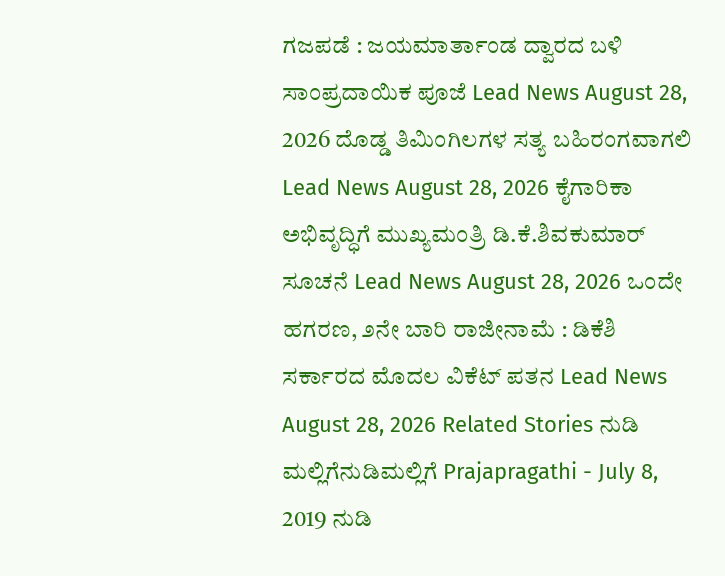ಗಜಪಡೆ : ಜಯಮಾರ್ತಾಂಡ ದ್ವಾರದ ಬಳಿ ಸಾಂಪ್ರದಾಯಿಕ ಪೂಜೆ Lead News August 28, 2026 ದೊಡ್ಡ ತಿಮಿಂಗಿಲಗಳ ಸತ್ಯ ಬಹಿರಂಗವಾಗಲಿ Lead News August 28, 2026 ಕೈಗಾರಿಕಾ ಅಭಿವೃದ್ಧಿಗೆ ಮುಖ್ಯಮಂತ್ರಿ ಡಿ.ಕೆ.ಶಿವಕುಮಾರ್ ಸೂಚನೆ Lead News August 28, 2026 ಒಂದೇ ಹಗರಣ, ೨ನೇ ಬಾರಿ ರಾಜೀನಾಮೆ : ಡಿಕೆಶಿ ಸರ್ಕಾರದ ಮೊದಲ ವಿಕೆಟ್ ಪತನ Lead News August 28, 2026 Related Stories ನುಡಿ ಮಲ್ಲಿಗೆನುಡಿಮಲ್ಲಿಗೆ Prajapragathi - July 8, 2019 ನುಡಿ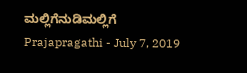ಮಲ್ಲಿಗೆನುಡಿಮಲ್ಲಿಗೆ Prajapragathi - July 7, 2019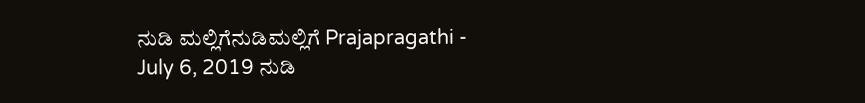ನುಡಿ ಮಲ್ಲಿಗೆನುಡಿಮಲ್ಲಿಗೆ Prajapragathi - July 6, 2019 ನುಡಿ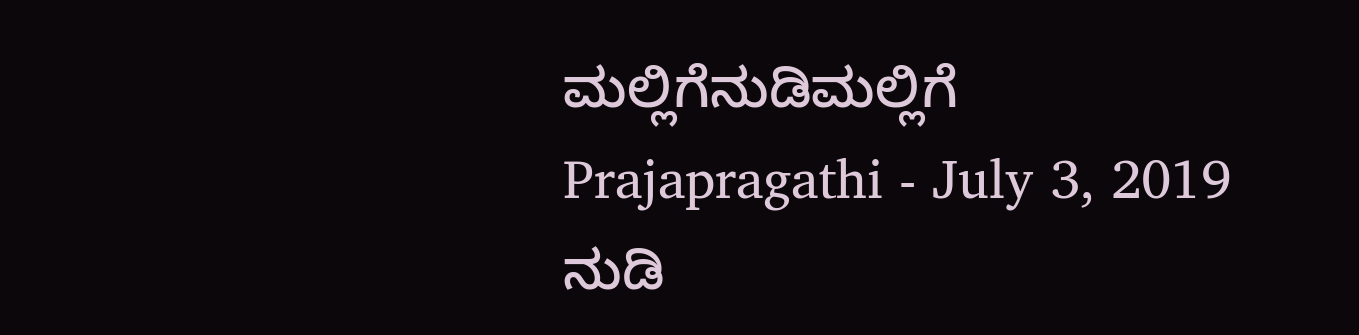ಮಲ್ಲಿಗೆನುಡಿಮಲ್ಲಿಗೆ Prajapragathi - July 3, 2019 ನುಡಿ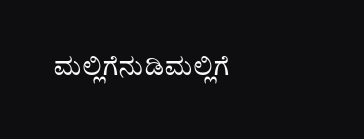ಮಲ್ಲಿಗೆನುಡಿಮಲ್ಲಿಗೆ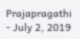Prajapragathi - July 2, 2019